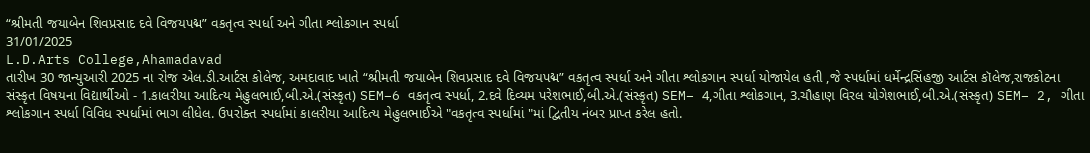“શ્રીમતી જયાબેન શિવપ્રસાદ દવે વિજયપદ્મ” વકતૃત્વ સ્પર્ધા અને ગીતા શ્લોકગાન સ્પર્ધા
31/01/2025
L.D.Arts College,Ahamadavad
તારીખ 30 જાન્યુઆરી 2025 ના રોજ એલ.ડી.આર્ટસ કોલેજ, અમદાવાદ ખાતે “શ્રીમતી જયાબેન શિવપ્રસાદ દવે વિજયપદ્મ” વકતૃત્વ સ્પર્ધા અને ગીતા શ્લોકગાન સ્પર્ધા યોજાયેલ હતી ,જે સ્પર્ધામાં ધર્મેન્દ્રસિંહજી આર્ટસ કૉલેજ,રાજકોટના સંસ્કૃત વિષયના વિદ્યાર્થીઓ - 1.કાલરીયા આદિત્ય મેહુલભાઈ,બી.એ.(સંસ્કૃત) SEM–6 વકતૃત્વ સ્પર્ધા, 2.દવે દિવ્યમ પરેશભાઈ,બી.એ.(સંસ્કૃત) SEM– 4,ગીતા શ્લોકગાન, 3.ચૌહાણ વિરલ યોગેશભાઈ,બી.એ.(સંસ્કૃત) SEM– 2, ગીતા શ્લોકગાન સ્પર્ધા વિવિધ સ્પર્ધામાં ભાગ લીધેલ. ઉપરોક્ત સ્પર્ધામાં કાલરીયા આદિત્ય મેહુલભાઈએ "વકતૃત્વ સ્પર્ધામાં "માં દ્વિતીય નંબર પ્રાપ્ત કરેલ હતો.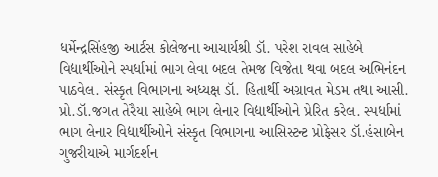ધર્મેન્દ્રસિંહજી આર્ટસ કોલેજના આચાર્યશ્રી ડૉ. પરેશ રાવલ સાહેબે વિદ્યાર્થીઓને સ્પર્ધામાં ભાગ લેવા બદલ તેમજ વિજેતા થવા બદલ અભિનંદન પાઠવેલ. સંસ્કૃત વિભાગના અધ્યક્ષ ડૉ. હિતાર્થી અગ્રાવત મેડમ તથા આસી. પ્રો.ડૉ.જગત તેરૈયા સાહેબે ભાગ લેનાર વિદ્યાર્થીઓને પ્રેરિત કરેલ. સ્પર્ધામાં ભાગ લેનાર વિદ્યાર્થીઓને સંસ્કૃત વિભાગના આસિસ્ટન્ટ પ્રોફેસર ડૉ.હંસાબેન ગુજરીયાએ માર્ગદર્શન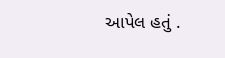આપેલ હતું .